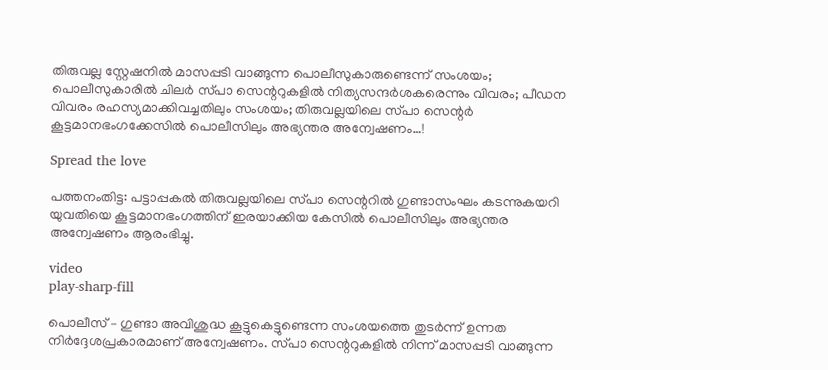തിരുവല്ല സ്റ്റേഷനില്‍ മാസപ്പടി വാങ്ങുന്ന പൊലീസുകാരുണ്ടെന്ന് സംശയം; പൊലീസുകാരില്‍ ചിലർ സ്‌പാ സെന്ററുകളില്‍ നിത്യസന്ദർശകരെന്നും വിവരം; പീഡന വിവരം രഹസ്യമാക്കിവച്ചതിലും സംശയം; തിരുവല്ലയിലെ സ്‌പാ സെന്റര്‍ കൂട്ടമാനഭംഗക്കേസില്‍ പൊലീസിലും അഭ്യന്തര അന്വേഷണം…!

Spread the love

പത്തനംതിട്ട: പട്ടാപ്പകല്‍ തിരുവല്ലയിലെ സ്‌പാ സെന്ററില്‍ ഗുണ്ടാസംഘം കടന്നുകയറി യുവതിയെ കൂട്ടമാനഭംഗത്തിന് ഇരയാക്കിയ കേസില്‍ പൊലീസിലും അഭ്യന്തര അന്വേഷണം ആരംഭിച്ചു.

video
play-sharp-fill

പൊലീസ് – ഗുണ്ടാ അവിശുദ്ധ കൂട്ടുകെട്ടുണ്ടെന്ന സംശയത്തെ തുടർന്ന് ഉന്നത നിർദ്ദേശപ്രകാരമാണ് അന്വേഷണം. സ്‌പാ സെന്ററുകളില്‍ നിന്ന് മാസപ്പടി വാങ്ങുന്ന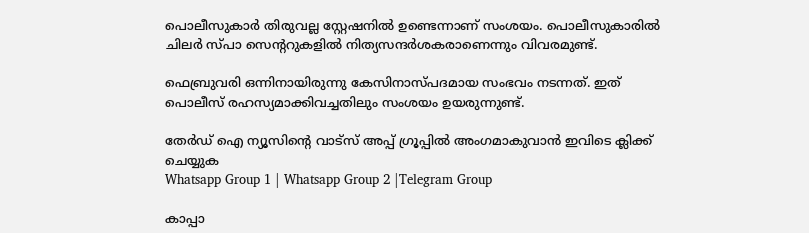പൊലീസുകാർ തിരുവല്ല സ്റ്റേഷനില്‍ ഉണ്ടെന്നാണ് സംശയം. പൊലീസുകാരില്‍ ചിലർ സ്‌പാ സെന്ററുകളില്‍ നിത്യസന്ദർശകരാണെന്നും വിവരമുണ്ട്.

ഫെബ്രുവരി ഒന്നിനായിരുന്നു കേസിനാസ്പദമായ സംഭവം നടന്നത്. ഇത് പൊലീസ് രഹസ്യമാക്കിവച്ചതിലും സംശയം ഉയരുന്നുണ്ട്.

തേർഡ് ഐ ന്യൂസിന്റെ വാട്സ് അപ്പ് ഗ്രൂപ്പിൽ അംഗമാകുവാൻ ഇവിടെ ക്ലിക്ക് ചെയ്യുക
Whatsapp Group 1 | Whatsapp Group 2 |Telegram Group

കാപ്പാ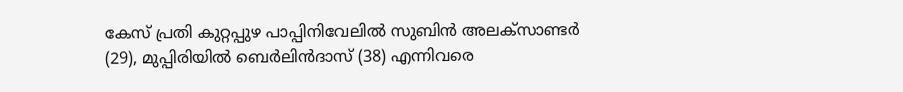കേസ് പ്രതി കുറ്റപ്പുഴ പാപ്പിനിവേലില്‍ സുബിൻ അലക്‌സാണ്ടർ (29), മുപ്പിരിയില്‍ ബെർലിൻദാസ് (38) എന്നിവരെ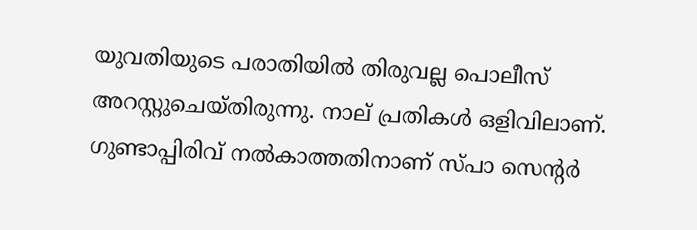യുവതിയുടെ പരാതിയില്‍ തിരുവല്ല പൊലീസ് അറസ്റ്റുചെയ്തിരുന്നു. നാല് പ്രതികള്‍ ഒളിവിലാണ്. ഗുണ്ടാപ്പിരിവ് നല്‍കാത്തതിനാണ് സ്‌പാ സെന്റർ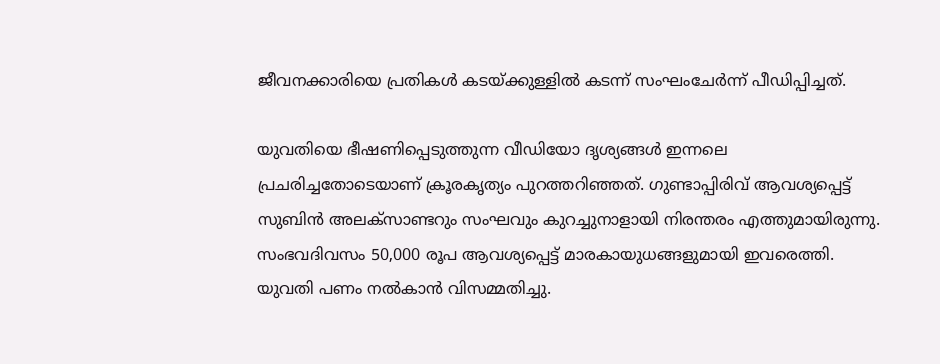ജീവനക്കാരിയെ പ്രതികള്‍ കടയ്ക്കുള്ളില്‍ കടന്ന് സംഘംചേർന്ന് പീഡിപ്പിച്ചത്.

യുവതിയെ ഭീഷണിപ്പെടുത്തുന്ന വീഡിയോ ദൃശ്യങ്ങള്‍ ഇന്നലെ പ്രചരിച്ചതോടെയാണ് ക്രൂരകൃത്യം പുറത്തറിഞ്ഞത്. ഗുണ്ടാപ്പിരിവ് ആവശ്യപ്പെട്ട് സുബിൻ അലക്‌സാണ്ടറും സംഘവും കുറച്ചുനാളായി നിരന്തരം എത്തുമായിരുന്നു. സംഭവദിവസം 50,000 രൂപ ആവശ്യപ്പെട്ട് മാരകായുധങ്ങളുമായി ഇവരെത്തി. യുവതി പണം നല്‍കാൻ വിസമ്മതിച്ചു.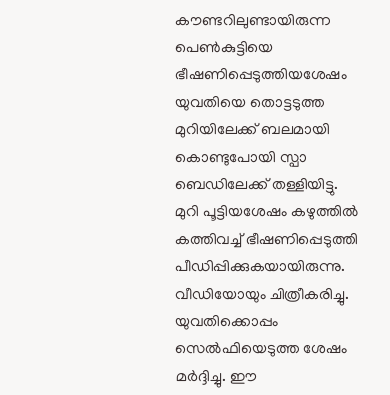കൗണ്ടറിലുണ്ടായിരുന്ന പെണ്‍കുട്ടിയെ ഭീഷണിപ്പെടുത്തിയശേഷം യുവതിയെ തൊട്ടടുത്ത മുറിയിലേക്ക് ബലമായി കൊണ്ടുപോയി സ്പാ ബെഡിലേക്ക് തള്ളിയിട്ടു. മുറി പൂട്ടിയശേഷം കഴുത്തില്‍ കത്തിവച്ച്‌ ഭീഷണിപ്പെടുത്തി പീഡിപ്പിക്കുകയായിരുന്നു. വീഡിയോയും ചിത്രീകരിച്ചു. യുവതിക്കൊപ്പം സെല്‍ഫിയെടുത്ത ശേഷം മർദ്ദിച്ചു. ഈ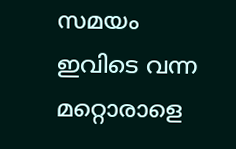സമയം ഇവിടെ വന്ന മറ്റൊരാളെ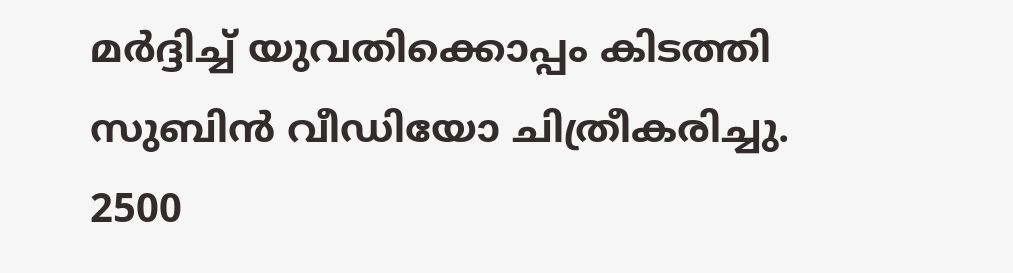മർദ്ദിച്ച്‌ യുവതിക്കൊപ്പം കിടത്തി സുബിൻ വീഡിയോ ചിത്രീകരിച്ചു. 2500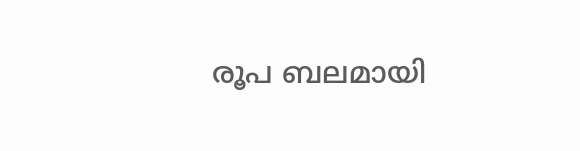രൂപ ബലമായി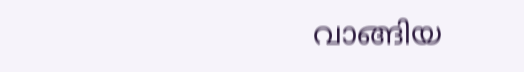വാങ്ങിയ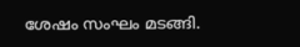ശേഷം സംഘം മടങ്ങി.